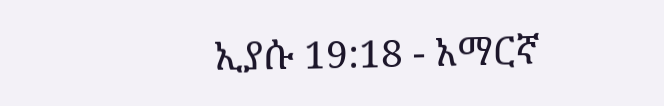ኢያሱ 19:18 - አማርኛ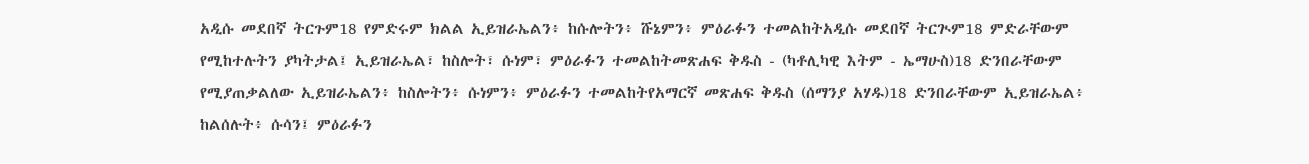አዲሱ መደበኛ ትርጉም18 የምድሩም ክልል ኢይዝራኤልን፥ ከሱሎትን፥ ሹኔምን፥ ምዕራፉን ተመልከትአዲሱ መደበኛ ትርጒም18 ምድራቸውም የሚከተሉትን ያካትታል፤ ኢይዝራኤል፣ ከስሎት፣ ሱነም፣ ምዕራፉን ተመልከትመጽሐፍ ቅዱስ - (ካቶሊካዊ እትም - ኤማሁስ)18 ድንበራቸውም የሚያጠቃልለው ኢይዝራኤልን፥ ከስሎትን፥ ሱነምን፥ ምዕራፉን ተመልከትየአማርኛ መጽሐፍ ቅዱስ (ሰማንያ አሃዱ)18 ድንበራቸውም ኢይዝራኤል፥ ከልሰሉት፥ ሱሳን፤ ምዕራፉን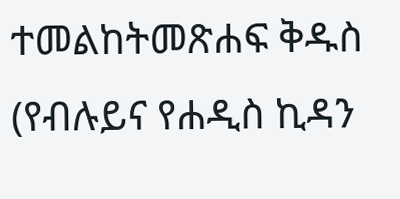ተመልከትመጽሐፍ ቅዱስ (የብሉይና የሐዲስ ኪዳን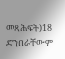መጻሕፍት)18 ድንበራቸውም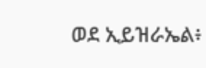ወደ ኢይዝራኤል፥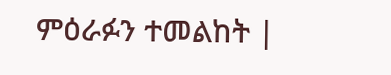ምዕራፉን ተመልከት |